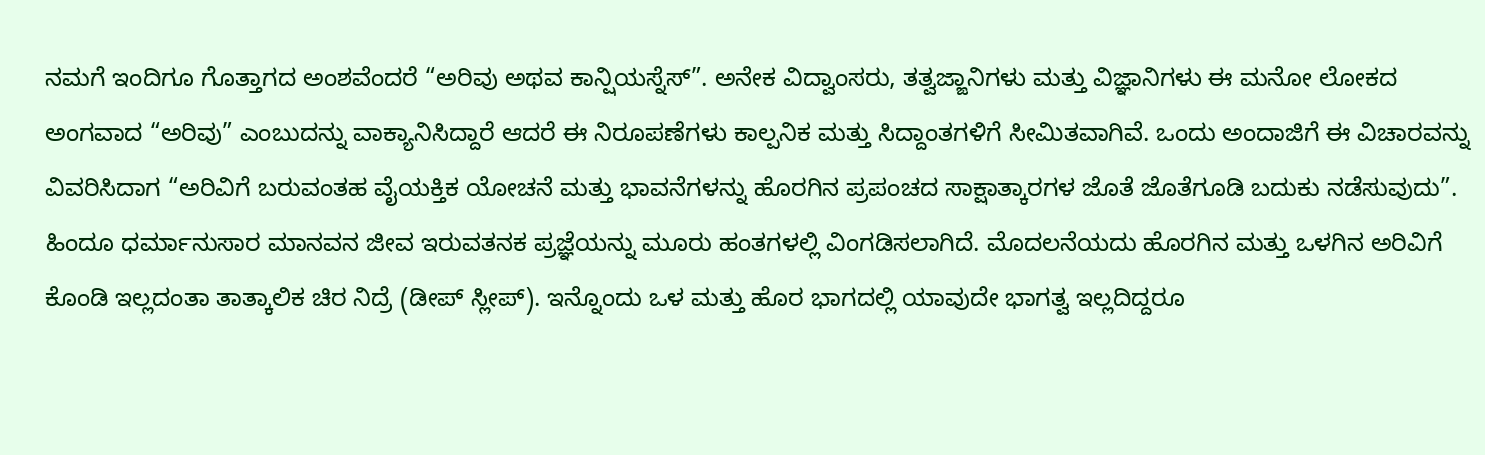ನಮಗೆ ಇಂದಿಗೂ ಗೊತ್ತಾಗದ ಅಂಶವೆಂದರೆ “ಅರಿವು ಅಥವ ಕಾನ್ಷಿಯಸ್ನೆಸ್”. ಅನೇಕ ವಿದ್ವಾಂಸರು, ತತ್ವಜ್ಙಾನಿಗಳು ಮತ್ತು ವಿಜ್ಞಾನಿಗಳು ಈ ಮನೋ ಲೋಕದ ಅಂಗವಾದ “ಅರಿವು” ಎಂಬುದನ್ನು ವಾಕ್ಯಾನಿಸಿದ್ದಾರೆ ಆದರೆ ಈ ನಿರೂಪಣೆಗಳು ಕಾಲ್ಪನಿಕ ಮತ್ತು ಸಿದ್ದಾಂತಗಳಿಗೆ ಸೀಮಿತವಾಗಿವೆ. ಒಂದು ಅಂದಾಜಿಗೆ ಈ ವಿಚಾರವನ್ನು ವಿವರಿಸಿದಾಗ “ಅರಿವಿಗೆ ಬರುವಂತಹ ವೈಯಕ್ತಿಕ ಯೋಚನೆ ಮತ್ತು ಭಾವನೆಗಳನ್ನು ಹೊರಗಿನ ಪ್ರಪಂಚದ ಸಾಕ್ಷಾತ್ಕಾರಗಳ ಜೊತೆ ಜೊತೆಗೂಡಿ ಬದುಕು ನಡೆಸುವುದು”.
ಹಿಂದೂ ಧರ್ಮಾನುಸಾರ ಮಾನವನ ಜೀವ ಇರುವತನಕ ಪ್ರಜ್ಞೆಯನ್ನು ಮೂರು ಹಂತಗಳಲ್ಲಿ ವಿಂಗಡಿಸಲಾಗಿದೆ. ಮೊದಲನೆಯದು ಹೊರಗಿನ ಮತ್ತು ಒಳಗಿನ ಅರಿವಿಗೆ ಕೊಂಡಿ ಇಲ್ಲದಂತಾ ತಾತ್ಕಾಲಿಕ ಚಿರ ನಿದ್ರೆ (ಡೀಪ್ ಸ್ಲೀಪ್). ಇನ್ನೊಂದು ಒಳ ಮತ್ತು ಹೊರ ಭಾಗದಲ್ಲಿ ಯಾವುದೇ ಭಾಗತ್ವ ಇಲ್ಲದಿದ್ದರೂ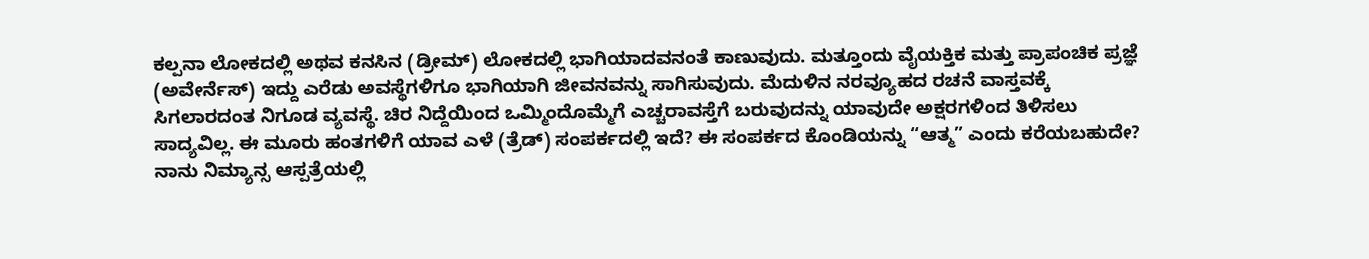ಕಲ್ಪನಾ ಲೋಕದಲ್ಲಿ ಅಥವ ಕನಸಿನ (ಡ್ರೀಮ್) ಲೋಕದಲ್ಲಿ ಭಾಗಿಯಾದವನಂತೆ ಕಾಣುವುದು. ಮತ್ತೂಂದು ವೈಯಕ್ತಿಕ ಮತ್ತು ಪ್ರಾಪಂಚಿಕ ಪ್ರಜ್ಞೆ (ಅವೇರ್ನೆಸ್) ಇದ್ದು ಎರೆಡು ಅವಸ್ಥೆಗಳಿಗೂ ಭಾಗಿಯಾಗಿ ಜೀವನವನ್ನು ಸಾಗಿಸುವುದು. ಮೆದುಳಿನ ನರವ್ಯೂಹದ ರಚನೆ ವಾಸ್ತವಕ್ಕೆ ಸಿಗಲಾರದಂತ ನಿಗೂಡ ವ್ಯವಸ್ಥೆ. ಚಿರ ನಿದ್ದೆಯಿಂದ ಒಮ್ಮಿಂದೊಮ್ಮೆಗೆ ಎಚ್ಚರಾವಸ್ತೆಗೆ ಬರುವುದನ್ನು ಯಾವುದೇ ಅಕ್ಷರಗಳಿಂದ ತಿಳಿಸಲು ಸಾದ್ಯವಿಲ್ಲ. ಈ ಮೂರು ಹಂತಗಳಿಗೆ ಯಾವ ಎಳೆ (ತ್ರೆಡ್) ಸಂಪರ್ಕದಲ್ಲಿ ಇದೆ? ಈ ಸಂಪರ್ಕದ ಕೊಂಡಿಯನ್ನು “ಆತ್ಮ” ಎಂದು ಕರೆಯಬಹುದೇ?
ನಾನು ನಿಮ್ಯಾನ್ಸ ಆಸ್ಪತ್ರೆಯಲ್ಲಿ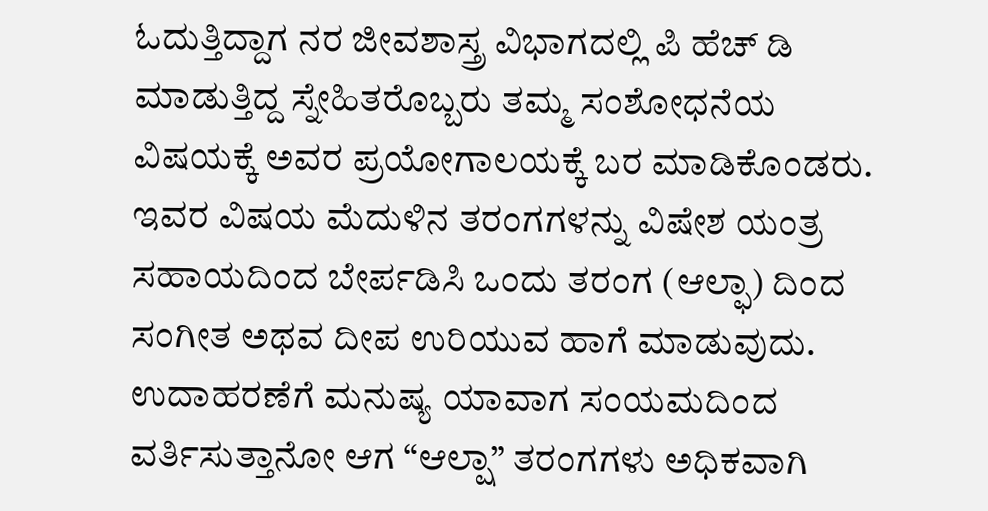ಓದುತ್ತಿದ್ದಾಗ ನರ ಜೀವಶಾಸ್ತ್ರ ವಿಭಾಗದಲ್ಲಿ ಪಿ ಹೆಚ್ ಡಿ ಮಾಡುತ್ತಿದ್ದ ಸ್ನೇಹಿತರೊಬ್ಬರು ತಮ್ಮ ಸಂಶೋಧನೆಯ ವಿಷಯಕ್ಕೆ ಅವರ ಪ್ರಯೋಗಾಲಯಕ್ಕೆ ಬರ ಮಾಡಿಕೊಂಡರು. ಇವರ ವಿಷಯ ಮೆದುಳಿನ ತರಂಗಗಳನ್ನು ವಿಷೇಶ ಯಂತ್ರ ಸಹಾಯದಿಂದ ಬೇರ್ಪಡಿಸಿ ಒಂದು ತರಂಗ (ಆಲ್ಫಾ) ದಿಂದ ಸಂಗೀತ ಅಥವ ದೀಪ ಉರಿಯುವ ಹಾಗೆ ಮಾಡುವುದು. ಉದಾಹರಣೆಗೆ ಮನುಷ್ಯ ಯಾವಾಗ ಸಂಯಮದಿಂದ ವರ್ತಿಸುತ್ತಾನೋ ಆಗ “ಆಲ್ಷಾ” ತರಂಗಗಳು ಅಧಿಕವಾಗಿ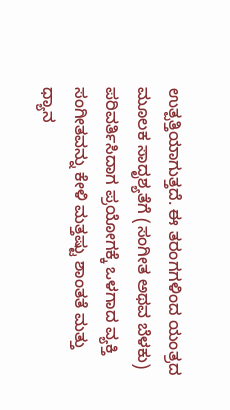ಉತ್ಪತ್ತಿಯಾಗುತ್ತದೆ. ಈ ತರಂಗಗಳಿಂದ ಯಂತ್ರದ ಮೂಲಕ ಸಾದೃಶ್ಯತೆಗೆ (ಸಂಗೀತ ಅಥವ ಬೆಳಕು) ಪರಿವರ್ತಿಸಿದಾಗ ಪ್ರಯೋಗಕ್ಕೆ ಒಳಗಾದ ವ್ಯಕ್ತಿ ಸಂಗೀತವನ್ನು ಕೇಳಿ ಮತ್ತಷ್ಟು ಶಾಂತತೆ ಮತ್ತು ಧ್ಯಾನ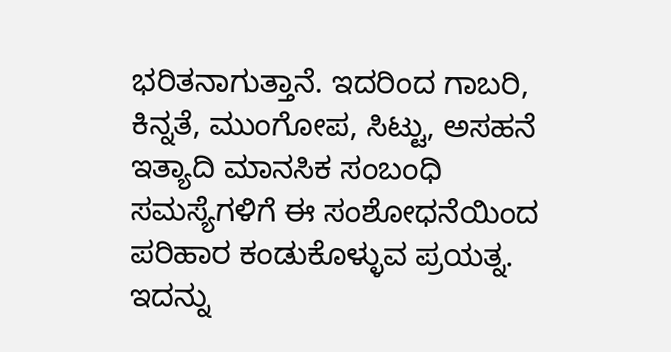ಭರಿತನಾಗುತ್ತಾನೆ. ಇದರಿಂದ ಗಾಬರಿ, ಕಿನ್ನತೆ, ಮುಂಗೋಪ, ಸಿಟ್ಟು, ಅಸಹನೆ ಇತ್ಯಾದಿ ಮಾನಸಿಕ ಸಂಬಂಧಿ ಸಮಸ್ಯೆಗಳಿಗೆ ಈ ಸಂಶೋಧನೆಯಿಂದ ಪರಿಹಾರ ಕಂಡುಕೊಳ್ಳುವ ಪ್ರಯತ್ನ. ಇದನ್ನು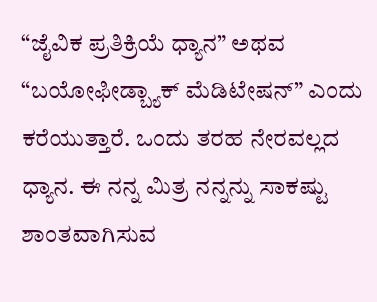“ಜೈವಿಕ ಪ್ರತಿಕ್ರಿಯೆ ಧ್ಯಾನ” ಅಥವ “ಬಯೋಫೀಡ್ಬ್ಯಾಕ್ ಮೆಡಿಟೇಷನ್” ಎಂದು ಕರೆಯುತ್ತಾರೆ. ಒಂದು ತರಹ ನೇರವಲ್ಲದ ಧ್ಯಾನ. ಈ ನನ್ನ ಮಿತ್ರ ನನ್ನನ್ನು ಸಾಕಷ್ಟು ಶಾಂತವಾಗಿಸುವ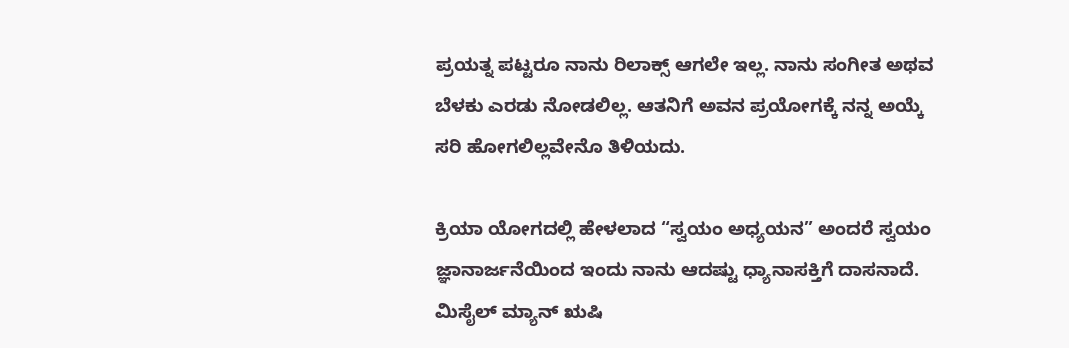ಪ್ರಯತ್ನ ಪಟ್ಟರೂ ನಾನು ರಿಲಾಕ್ಸ್ ಆಗಲೇ ಇಲ್ಲ. ನಾನು ಸಂಗೀತ ಅಥವ ಬೆಳಕು ಎರಡು ನೋಡಲಿಲ್ಲ. ಆತನಿಗೆ ಅವನ ಪ್ರಯೋಗಕ್ಕೆ ನನ್ನ ಅಯ್ಕೆ ಸರಿ ಹೋಗಲಿಲ್ಲವೇನೊ ತಿಳಿಯದು.

ಕ್ರಿಯಾ ಯೋಗದಲ್ಲಿ ಹೇಳಲಾದ “ಸ್ವಯಂ ಅಧ್ಯಯನ” ಅಂದರೆ ಸ್ವಯಂ ಜ್ಞಾನಾರ್ಜನೆಯಿಂದ ಇಂದು ನಾನು ಆದಷ್ಟು ಧ್ಯಾನಾಸಕ್ತಿಗೆ ದಾಸನಾದೆ. ಮಿಸೈಲ್ ಮ್ಯಾನ್ ಋಷಿ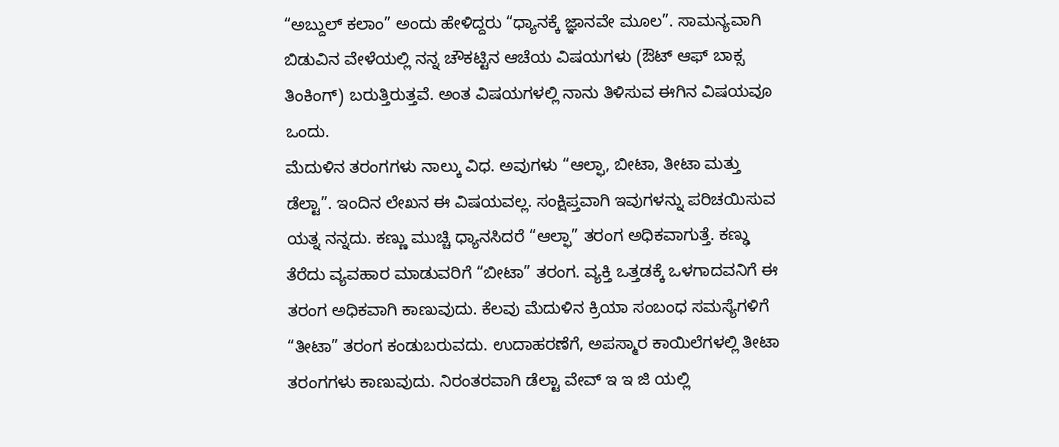“ಅಬ್ದುಲ್ ಕಲಾಂ” ಅಂದು ಹೇಳಿದ್ದರು “ಧ್ಯಾನಕ್ಕೆ ಜ್ಞಾನವೇ ಮೂಲ”. ಸಾಮನ್ಯವಾಗಿ ಬಿಡುವಿನ ವೇಳೆಯಲ್ಲಿ ನನ್ನ ಚೌಕಟ್ಟಿನ ಆಚೆಯ ವಿಷಯಗಳು (ಔಟ್ ಆಫ್ ಬಾಕ್ಸ ತಿಂಕಿಂಗ್) ಬರುತ್ತಿರುತ್ತವೆ. ಅಂತ ವಿಷಯಗಳಲ್ಲಿ ನಾನು ತಿಳಿಸುವ ಈಗಿನ ವಿಷಯವೂ ಒಂದು.
ಮೆದುಳಿನ ತರಂಗಗಳು ನಾಲ್ಕು ವಿಧ. ಅವುಗಳು “ಆಲ್ಫಾ, ಬೀಟಾ, ತೀಟಾ ಮತ್ತು ಡೆಲ್ಟಾ”. ಇಂದಿನ ಲೇಖನ ಈ ವಿಷಯವಲ್ಲ. ಸಂಕ್ಷಿಪ್ತವಾಗಿ ಇವುಗಳನ್ನು ಪರಿಚಯಿಸುವ ಯತ್ನ ನನ್ನದು. ಕಣ್ಣು ಮುಚ್ಚಿ ಧ್ಯಾನಸಿದರೆ “ಆಲ್ಫಾ” ತರಂಗ ಅಧಿಕವಾಗುತ್ತೆ. ಕಣ್ಢು ತೆರೆದು ವ್ಯವಹಾರ ಮಾಡುವರಿಗೆ “ಬೀಟಾ” ತರಂಗ. ವ್ಯಕ್ತಿ ಒತ್ತಡಕ್ಕೆ ಒಳಗಾದವನಿಗೆ ಈ ತರಂಗ ಅಧಿಕವಾಗಿ ಕಾಣುವುದು. ಕೆಲವು ಮೆದುಳಿನ ಕ್ರಿಯಾ ಸಂಬಂಧ ಸಮಸ್ಯೆಗಳಿಗೆ “ತೀಟಾ” ತರಂಗ ಕಂಡುಬರುವದು. ಉದಾಹರಣೆಗೆ, ಅಪಸ್ಮಾರ ಕಾಯಿಲೆಗಳಲ್ಲಿ ತೀಟಾ ತರಂಗಗಳು ಕಾಣುವುದು. ನಿರಂತರವಾಗಿ ಡೆಲ್ಟಾ ವೇವ್ ಇ ಇ ಜಿ ಯಲ್ಲಿ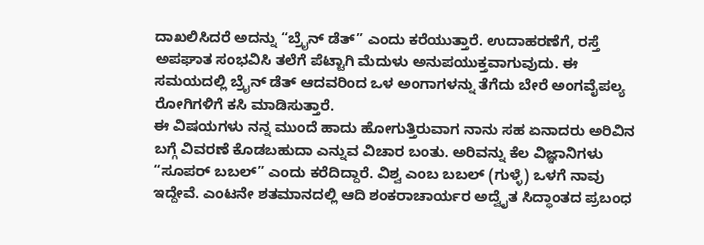ದಾಖಲಿಸಿದರೆ ಅದನ್ನು “ಬ್ರೈನ್ ಡೆತ್” ಎಂದು ಕರೆಯುತ್ತಾರೆ. ಉದಾಹರಣೆಗೆ, ರಸ್ತೆ ಅಪಘಾತ ಸಂಭವಿಸಿ ತಲೆಗೆ ಪೆಟ್ಟಾಗಿ ಮೆದುಳು ಅನುಪಯುಕ್ತವಾಗುವುದು. ಈ ಸಮಯದಲ್ಲಿ ಬ್ರೈನ್ ಡೆತ್ ಆದವರಿಂದ ಒಳ ಅಂಗಾಗಳನ್ನು ತೆಗೆದು ಬೇರೆ ಅಂಗವೈಪಲ್ಯ ರೋಗಿಗಳಿಗೆ ಕಸಿ ಮಾಡಿಸುತ್ತಾರೆ.
ಈ ವಿಷಯಗಳು ನನ್ನ ಮುಂದೆ ಹಾದು ಹೋಗುತ್ತಿರುವಾಗ ನಾನು ಸಹ ಏನಾದರು ಅರಿವಿನ ಬಗ್ಗೆ ವಿವರಣೆ ಕೊಡಬಹುದಾ ಎನ್ನುವ ವಿಚಾರ ಬಂತು. ಅರಿವನ್ನು ಕೆಲ ವಿಜ್ಞಾನಿಗಳು “ಸೂಪರ್ ಬಬಲ್” ಎಂದು ಕರೆದಿದ್ದಾರೆ. ವಿಶ್ವ ಎಂಬ ಬಬಲ್ (ಗುಳ್ಳೆ) ಒಳಗೆ ನಾವು ಇದ್ದೇವೆ. ಎಂಟನೇ ಶತಮಾನದಲ್ಲಿ ಆದಿ ಶಂಕರಾಚಾರ್ಯರ ಅದ್ವೈತ ಸಿದ್ಧಾಂತದ ಪ್ರಬಂಧ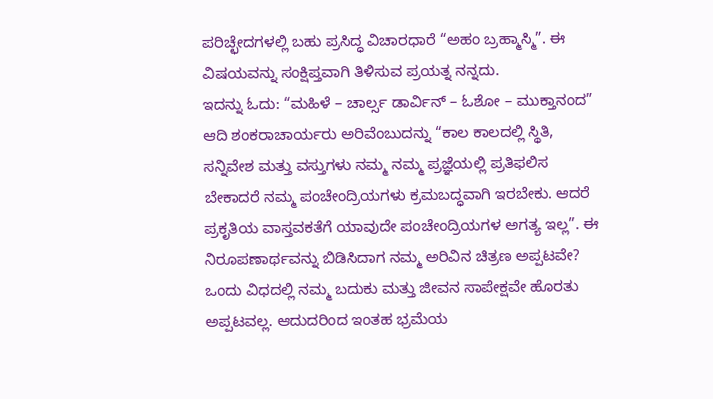ಪರಿಚ್ಛೇದಗಳಲ್ಲಿ ಬಹು ಪ್ರಸಿದ್ಧ ವಿಚಾರಧಾರೆ “ಅಹಂ ಬ್ರಹ್ಮಾಸ್ಮಿ”. ಈ ವಿಷಯವನ್ನು ಸಂಕ್ಷಿಪ್ತವಾಗಿ ತಿಳಿಸುವ ಪ್ರಯತ್ನ ನನ್ನದು.
ಇದನ್ನು ಓದು: “ಮಹಿಳೆ – ಚಾರ್ಲ್ಸ ಡಾರ್ವಿನ್ – ಓಶೋ – ಮುಕ್ತಾನಂದ”
ಆದಿ ಶಂಕರಾಚಾರ್ಯರು ಅರಿವೆಂಬುದನ್ನು “ಕಾಲ ಕಾಲದಲ್ಲಿ ಸ್ಥಿತಿ, ಸನ್ನಿವೇಶ ಮತ್ತು ವಸ್ತುಗಳು ನಮ್ಮ ನಮ್ಮ ಪ್ರಜ್ಞೆಯಲ್ಲಿ ಪ್ರತಿಫಲಿಸ ಬೇಕಾದರೆ ನಮ್ಮ ಪಂಚೇಂದ್ರಿಯಗಳು ಕ್ರಮಬದ್ಧವಾಗಿ ಇರಬೇಕು. ಆದರೆ ಪ್ರಕೃತಿಯ ವಾಸ್ತವಕತೆಗೆ ಯಾವುದೇ ಪಂಚೇಂದ್ರಿಯಗಳ ಅಗತ್ಯ ಇಲ್ಲ”. ಈ ನಿರೂಪಣಾರ್ಥವನ್ನು ಬಿಡಿಸಿದಾಗ ನಮ್ಮ ಅರಿವಿನ ಚಿತ್ರಣ ಅಪ್ಪಟವೇ? ಒಂದು ವಿಧದಲ್ಲಿ ನಮ್ಮ ಬದುಕು ಮತ್ತು ಜೀವನ ಸಾಪೇಕ್ಷವೇ ಹೊರತು ಅಪ್ಪಟವಲ್ಲ. ಆದುದರಿಂದ ಇಂತಹ ಭ್ರಮೆಯ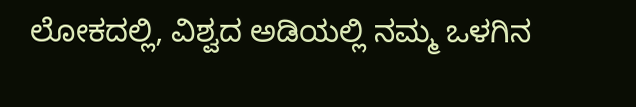ಲೋಕದಲ್ಲಿ, ವಿಶ್ವದ ಅಡಿಯಲ್ಲಿ ನಮ್ಮ ಒಳಗಿನ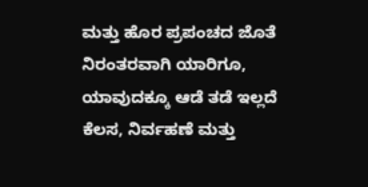ಮತ್ತು ಹೊರ ಪ್ರಪಂಚದ ಜೊತೆ ನಿರಂತರವಾಗಿ ಯಾರಿಗೂ, ಯಾವುದಕ್ಕೂ ಆಡೆ ತಡೆ ಇಲ್ಲದೆ ಕೆಲಸ, ನಿರ್ವಹಣೆ ಮತ್ತು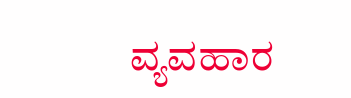ವ್ಯವಹಾರ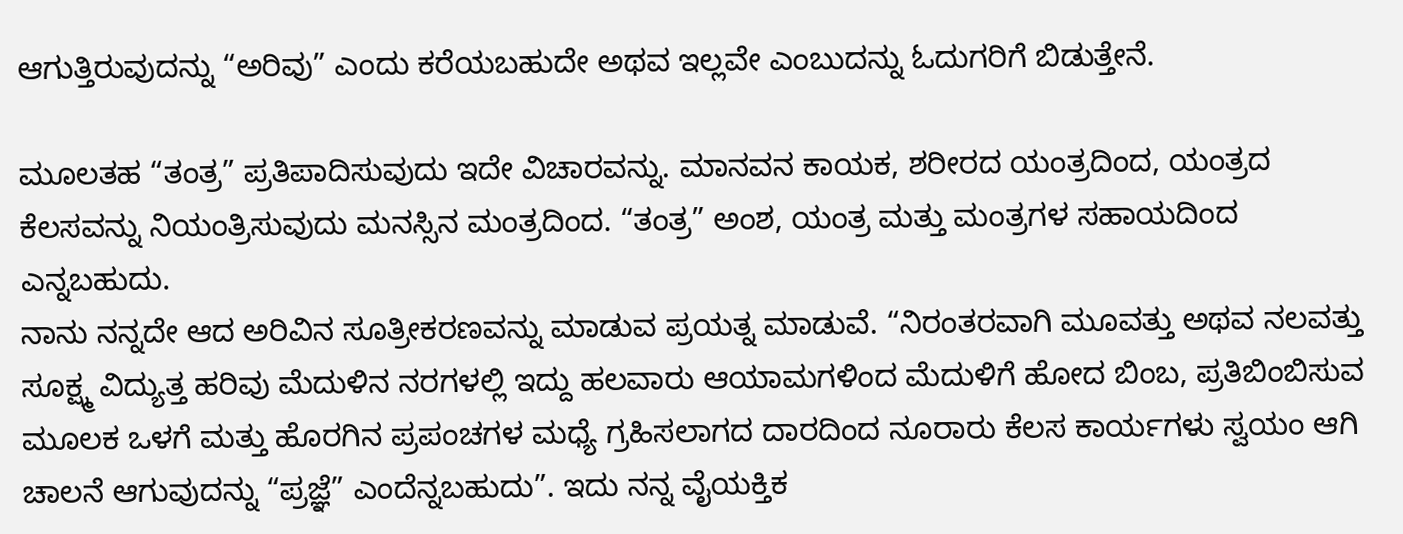ಆಗುತ್ತಿರುವುದನ್ನು “ಅರಿವು” ಎಂದು ಕರೆಯಬಹುದೇ ಅಥವ ಇಲ್ಲವೇ ಎಂಬುದನ್ನು ಓದುಗರಿಗೆ ಬಿಡುತ್ತೇನೆ.

ಮೂಲತಹ “ತಂತ್ರ” ಪ್ರತಿಪಾದಿಸುವುದು ಇದೇ ವಿಚಾರವನ್ನು. ಮಾನವನ ಕಾಯಕ, ಶರೀರದ ಯಂತ್ರದಿಂದ, ಯಂತ್ರದ ಕೆಲಸವನ್ನು ನಿಯಂತ್ರಿಸುವುದು ಮನಸ್ಸಿನ ಮಂತ್ರದಿಂದ. “ತಂತ್ರ” ಅಂಶ, ಯಂತ್ರ ಮತ್ತು ಮಂತ್ರಗಳ ಸಹಾಯದಿಂದ ಎನ್ನಬಹುದು.
ನಾನು ನನ್ನದೇ ಆದ ಅರಿವಿನ ಸೂತ್ರೀಕರಣವನ್ನು ಮಾಡುವ ಪ್ರಯತ್ನ ಮಾಡುವೆ. “ನಿರಂತರವಾಗಿ ಮೂವತ್ತು ಅಥವ ನಲವತ್ತು ಸೂಕ್ಷ್ಮ ವಿದ್ಯುತ್ತ ಹರಿವು ಮೆದುಳಿನ ನರಗಳಲ್ಲಿ ಇದ್ದು ಹಲವಾರು ಆಯಾಮಗಳಿಂದ ಮೆದುಳಿಗೆ ಹೋದ ಬಿಂಬ, ಪ್ರತಿಬಿಂಬಿಸುವ ಮೂಲಕ ಒಳಗೆ ಮತ್ತು ಹೊರಗಿನ ಪ್ರಪಂಚಗಳ ಮಧ್ಯೆ ಗ್ರಹಿಸಲಾಗದ ದಾರದಿಂದ ನೂರಾರು ಕೆಲಸ ಕಾರ್ಯಗಳು ಸ್ವಯಂ ಆಗಿ ಚಾಲನೆ ಆಗುವುದನ್ನು “ಪ್ರಜ್ಞೆ” ಎಂದೆನ್ನಬಹುದು”. ಇದು ನನ್ನ ವೈಯಕ್ತಿಕ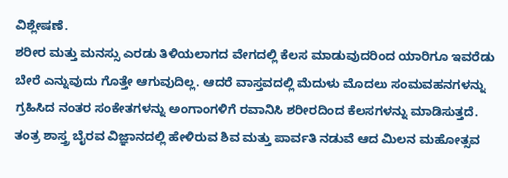ವಿಶ್ಲೇಷಣೆ.
ಶರೀರ ಮತ್ತು ಮನಸ್ಸು ಎರಡು ತಿಳಿಯಲಾಗದ ವೇಗದಲ್ಲಿ ಕೆಲಸ ಮಾಡುವುದರಿಂದ ಯಾರಿಗೂ ಇವರೆಡು ಬೇರೆ ಎನ್ನುವುದು ಗೊತ್ತೇ ಆಗುವುದಿಲ್ಲ. ಆದರೆ ವಾಸ್ತವದಲ್ಲಿ ಮೆದುಳು ಮೊದಲು ಸಂಮವಹನಗಳನ್ನು ಗ್ರಹಿಸಿದ ನಂತರ ಸಂಕೇತಗಳನ್ನು ಅಂಗಾಂಗಳಿಗೆ ರವಾನಿಸಿ ಶರೀರದಿಂದ ಕೆಲಸಗಳನ್ನು ಮಾಡಿಸುತ್ತದೆ.
ತಂತ್ರ ಶಾಸ್ತ್ರ ಬೈರವ ವಿಜ್ಞಾನದಲ್ಲಿ ಹೇಳಿರುವ ಶಿವ ಮತ್ತು ಪಾರ್ವತಿ ನಡುವೆ ಆದ ಮಿಲನ ಮಹೋತ್ಸವ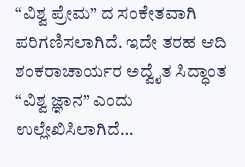“ವಿಶ್ವ ಪ್ರೇಮ” ದ ಸಂಕೇತವಾಗಿ ಪರಿಗಣಿಸಲಾಗಿದೆ. ಇದೇ ತರಹ ಆದಿ ಶಂಕರಾಚಾರ್ಯರ ಅದ್ವೈತ ಸಿದ್ಧಾಂತ “ವಿಶ್ವ ಜ್ಞಾನ” ಎಂದು ಉಲ್ಲೇಖಿಸಿಲಾಗಿದೆ…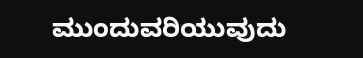ಮುಂದುವರಿಯುವುದು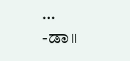…
-ಡಾ॥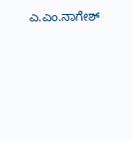ಎ.ಎಂ.ನಾಗೇಶ್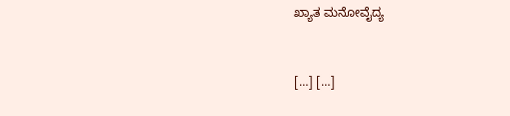ಖ್ಯಾತ ಮನೋವೈದ್ಯ


[…] […]